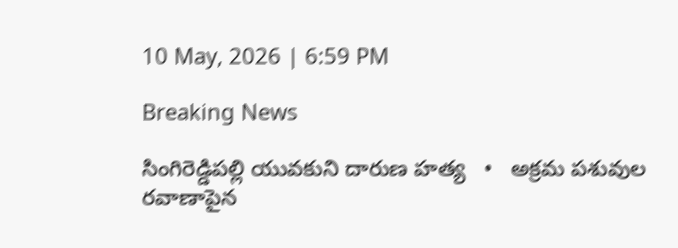10 May, 2026 | 6:59 PM

Breaking News

సింగిరెడ్డిపల్లి యువకుని దారుణ హత్య   •   అక్రమ పశువుల రవాణాపైన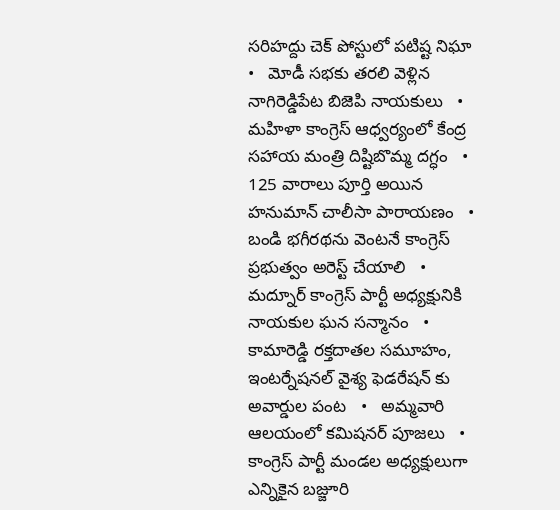సరిహద్దు చెక్ పోస్టులో పటిష్ట నిఘా   •   మోడీ సభకు తరలి వెళ్లిన నాగిరెడ్డిపేట బిజెపి నాయకులు   •   మహిళా కాంగ్రెస్ ఆధ్వర్యంలో కేంద్ర సహాయ మంత్రి దిష్టిబొమ్మ దగ్ధం   •   125 వారాలు పూర్తి అయిన హనుమాన్ చాలీసా పారాయణం   •   బండి భగీరథను వెంటనే కాంగ్రెస్ ప్రభుత్వం అరెస్ట్ చేయాలి   •   మద్నూర్ కాంగ్రెస్ పార్టీ అధ్యక్షునికి నాయకుల ఘన సన్మానం   •   కామారెడ్డి రక్తదాతల సమూహం, ఇంటర్నేషనల్ వైశ్య ఫెడరేషన్ కు అవార్డుల పంట   •   అమ్మవారి ఆలయంలో కమిషనర్ పూజలు   •   కాంగ్రెస్ పార్టీ మండల అధ్యక్షులుగా ఎన్నికైన బజ్జూరి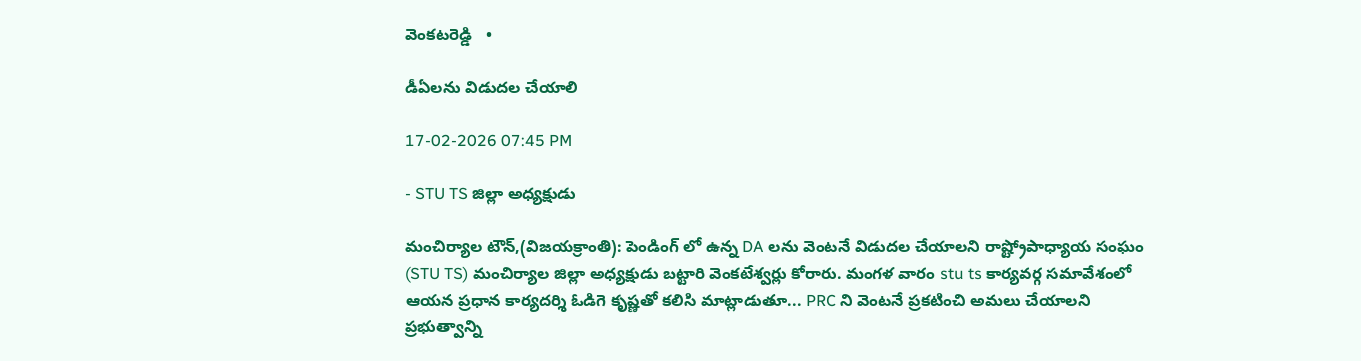వెంకటరెడ్డి   •

డీఏలను విడుదల చేయాలి

17-02-2026 07:45 PM

- STU TS జిల్లా అధ్యక్షుడు

మంచిర్యాల టౌన్,(విజయక్రాంతి): పెండింగ్ లో ఉన్న DA లను వెంటనే విడుదల చేయాలని రాష్ట్రోపాధ్యాయ సంఘం (STU TS) మంచిర్యాల జిల్లా అధ్యక్షుడు బట్టారి వెంకటేశ్వర్లు కోరారు. మంగళ వారం stu ts కార్యవర్గ సమావేశంలో ఆయన ప్రధాన కార్యదర్శి ఓడిగె కృష్ణతో కలిసి మాట్లాడుతూ... PRC ని వెంటనే ప్రకటించి అమలు చేయాలని ప్రభుత్వాన్ని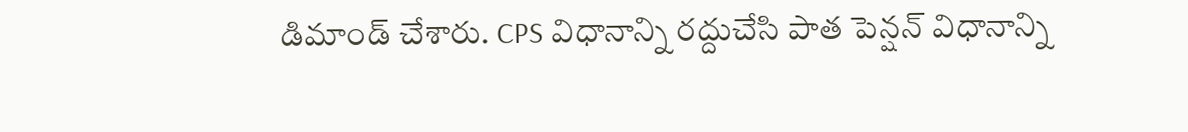డిమాండ్ చేశారు. CPS విధానాన్ని రద్దుచేసి పాత పెన్షన్ విధానాన్ని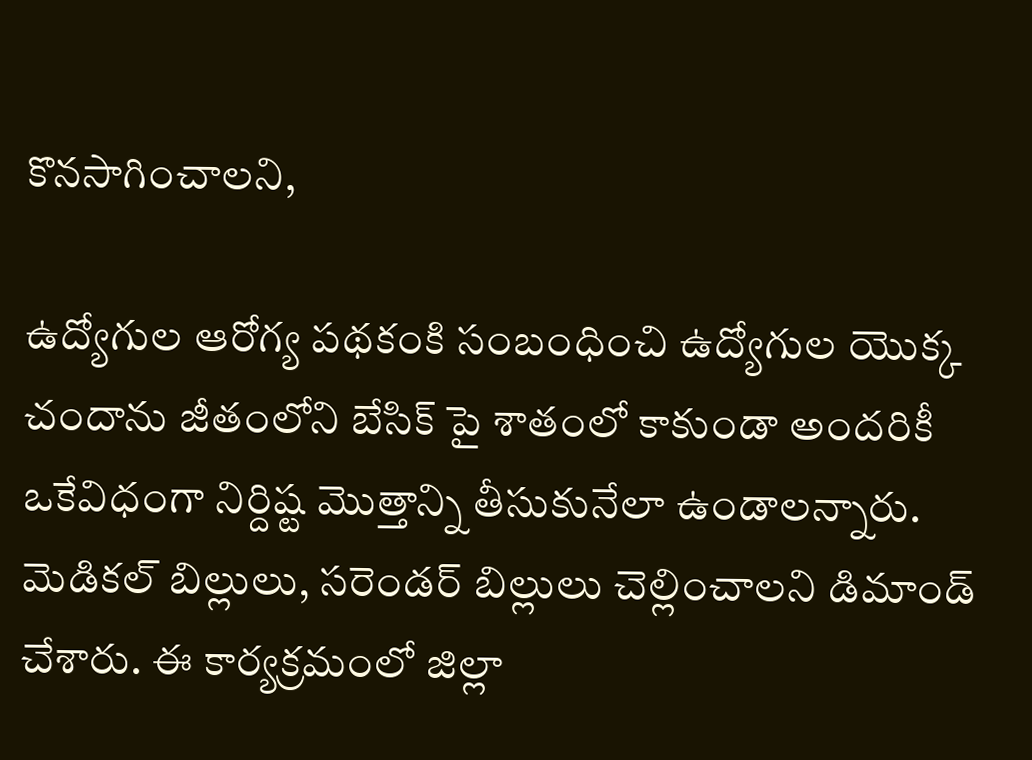కొనసాగించాలని,

ఉద్యోగుల ఆరోగ్య పథకంకి సంబంధించి ఉద్యోగుల యొక్క చందాను జీతంలోని బేసిక్ పై శాతంలో కాకుండా అందరికీ ఒకేవిధంగా నిర్దిష్ట మొత్తాన్ని తీసుకునేలా ఉండాలన్నారు.  మెడికల్ బిల్లులు, సరెండర్ బిల్లులు చెల్లించాలని డిమాండ్ చేశారు. ఈ కార్యక్రమంలో జిల్లా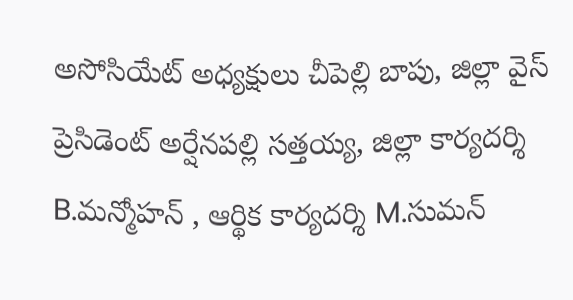అసోసియేట్ అధ్యక్షులు చీపెల్లి బాపు, జిల్లా వైస్ ప్రెసిడెంట్ అర్షేనపల్లి సత్తయ్య, జిల్లా కార్యదర్శి B.మన్మోహన్ , ఆర్థిక కార్యదర్శి M.సుమన్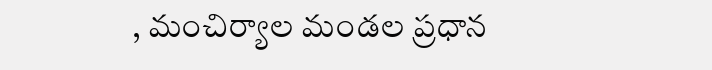, మంచిర్యాల మండల ప్రధాన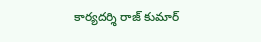కార్యదర్శి రాజ్ కుమార్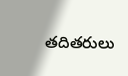తదితరులు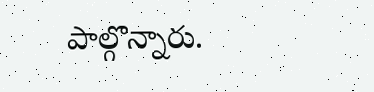పాల్గొన్నారు.